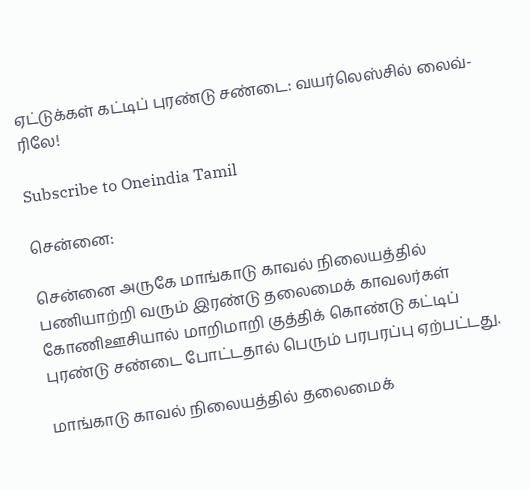ஏட்டுக்கள் கட்டிப் புரண்டு சண்டை: வயர்லெஸ்சில் லைவ்-ரிலே!

Subscribe to Oneindia Tamil

சென்னை:

சென்னை அருகே மாங்காடு காவல் நிலையத்தில் பணியாற்றி வரும் இரண்டு தலைமைக் காவலர்கள் கோணிஊசியால் மாறிமாறி குத்திக் கொண்டு கட்டிப் புரண்டு சண்டை போட்டதால் பெரும் பரபரப்பு ஏற்பட்டது.

மாங்காடு காவல் நிலையத்தில் தலைமைக்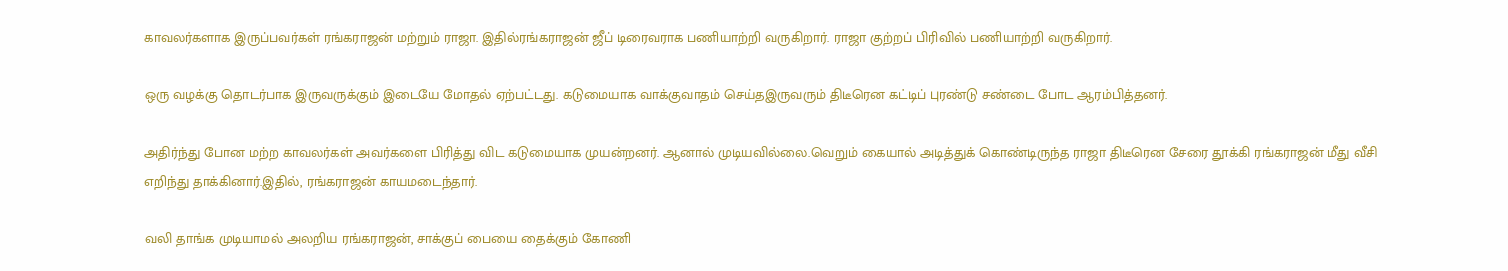காவலர்களாக இருப்பவர்கள் ரங்கராஜன் மற்றும் ராஜா. இதில்ரங்கராஜன் ஜீப் டிரைவராக பணியாற்றி வருகிறார். ராஜா குற்றப் பிரிவில் பணியாற்றி வருகிறார்.

ஒரு வழக்கு தொடர்பாக இருவருக்கும் இடையே மோதல் ஏற்பட்டது. கடுமையாக வாக்குவாதம் செய்தஇருவரும் திடீரென கட்டிப் புரண்டு சண்டை போட ஆரம்பித்தனர்.

அதிர்ந்து போன மற்ற காவலர்கள் அவர்களை பிரித்து விட கடுமையாக முயன்றனர். ஆனால் முடியவில்லை.வெறும் கையால் அடித்துக் கொண்டிருந்த ராஜா திடீரென சேரை தூக்கி ரங்கராஜன் மீது வீசி எறிந்து தாக்கினார்.இதில், ரங்கராஜன் காயமடைந்தார்.

வலி தாங்க முடியாமல் அலறிய ரங்கராஜன், சாக்குப் பையை தைக்கும் கோணி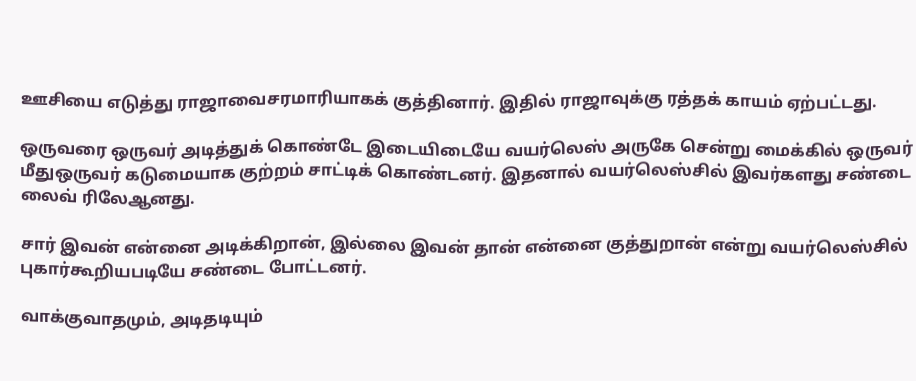ஊசியை எடுத்து ராஜாவைசரமாரியாகக் குத்தினார். இதில் ராஜாவுக்கு ரத்தக் காயம் ஏற்பட்டது.

ஒருவரை ஒருவர் அடித்துக் கொண்டே இடையிடையே வயர்லெஸ் அருகே சென்று மைக்கில் ஒருவர் மீதுஒருவர் கடுமையாக குற்றம் சாட்டிக் கொண்டனர். இதனால் வயர்லெஸ்சில் இவர்களது சண்டை லைவ் ரிலேஆனது.

சார் இவன் என்னை அடிக்கிறான், இல்லை இவன் தான் என்னை குத்துறான் என்று வயர்லெஸ்சில் புகார்கூறியபடியே சண்டை போட்டனர்.

வாக்குவாதமும், அடிதடியும்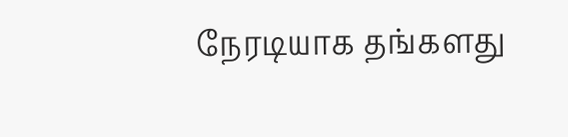நேரடியாக தங்களது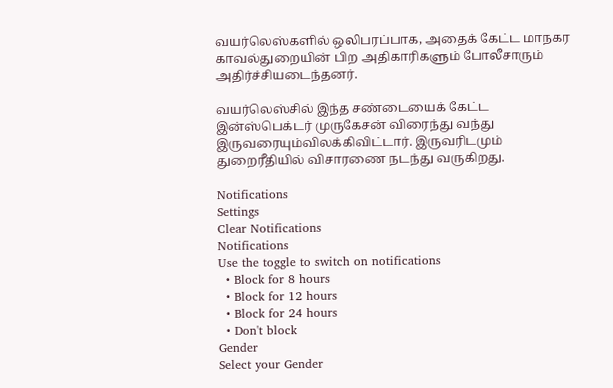வயர்லெஸ்களில் ஒலிபரப்பாக, அதைக் கேட்ட மாநகர காவல்துறையின் பிற அதிகாரிகளும் போலீசாரும் அதிர்ச்சியடைந்தனர்.

வயர்லெஸ்சில் இந்த சண்டையைக் கேட்ட இன்ஸ்பெக்டர் முருகேசன் விரைந்து வந்து இருவரையும்விலக்கிவிட்டார். இருவரிடமும் துறைரீதியில் விசாரணை நடந்து வருகிறது.

Notifications
Settings
Clear Notifications
Notifications
Use the toggle to switch on notifications
  • Block for 8 hours
  • Block for 12 hours
  • Block for 24 hours
  • Don't block
Gender
Select your Gender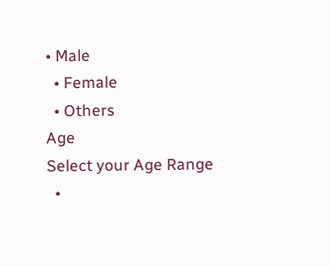• Male
  • Female
  • Others
Age
Select your Age Range
  •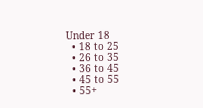Under 18
  • 18 to 25
  • 26 to 35
  • 36 to 45
  • 45 to 55
  • 55+